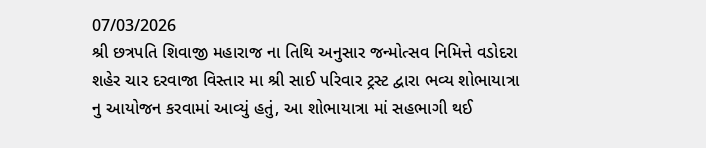07/03/2026
શ્રી છત્રપતિ શિવાજી મહારાજ ના તિથિ અનુસાર જન્મોત્સવ નિમિત્તે વડોદરા શહેર ચાર દરવાજા વિસ્તાર મા શ્રી સાઈ પરિવાર ટ્રસ્ટ દ્વારા ભવ્ય શોભાયાત્રા નુ આયોજન કરવામાં આવ્યું હતું, આ શોભાયાત્રા માં સહભાગી થઈ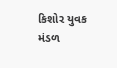કિશોર યુવક મંડળ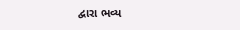દ્વારા ભવ્ય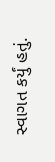સ્વાગત કર્યું હતું.